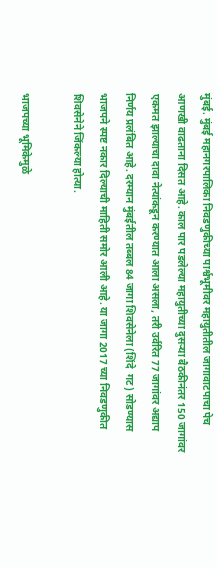मुंबई. मुंबई महानगरपालिका निवडणुकीच्या पार्श्वभूमीवर महायुतीतील जागावाटपाचा पेच आणखी वाढताना दिसत आहे. काल पार पडलेल्या महायुतीच्या दुसऱ्या बैठकीनंतर 150 जागांवर एकमत झाल्याचा दावा नेत्यांकडून करण्यात आला असला, तरी उर्वरित 77 जागांवर अद्याप निर्णय प्रलंबित आहे. दरम्यान मुंबईतील तब्बल 84 जागा शिवसेनेला (शिंदे  गट) सोडण्यास भाजपने स्पष्ट नकार दिल्याची माहिती समोर आली आहे. या जागा 2017 च्या निवडणुकीत शिवसेनेने जिंकल्या होत्या.

भाजपच्या भूमिकेमुळे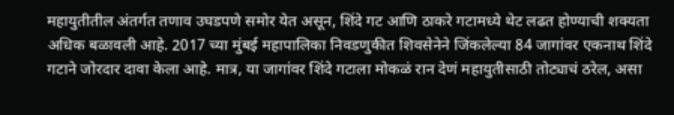महायुतीतील अंतर्गत तणाव उघडपणे समोर येत असून, शिंदे गट आणि ठाकरे गटामध्ये थेट लढत होण्याची शक्यता अधिक बळावली आहे. 2017 च्या मुंबई महापालिका निवडणुकीत शिवसेनेने जिंकलेल्या 84 जागांवर एकनाथ शिंदे गटाने जोरदार दावा केला आहे. मात्र, या जागांवर शिंदे गटाला मोकळं रान देणं महायुतीसाठी तोट्याचं ठरेल, असा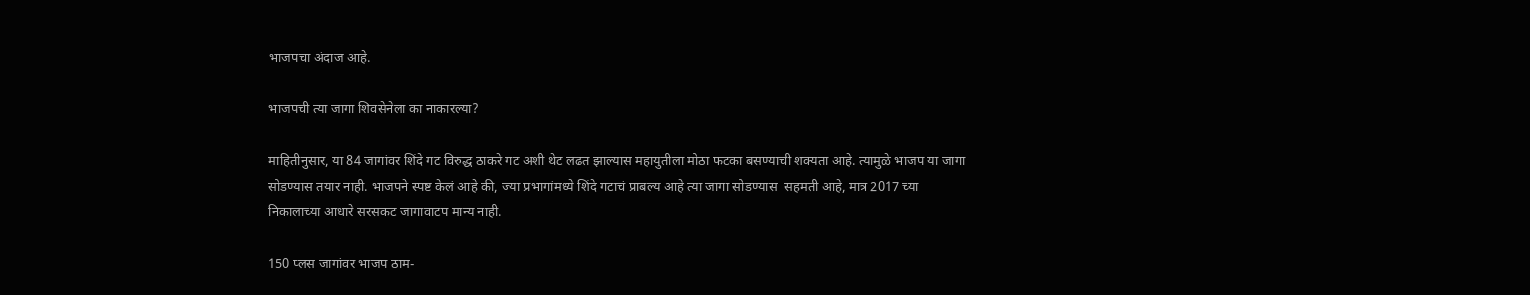भाजपचा अंदाज आहे.

भाजपची त्या जागा शिवसेनेला का नाकारल्या?

माहितीनुसार, या 84 जागांवर शिंदे गट विरुद्ध ठाकरे गट अशी थेट लढत झाल्यास महायुतीला मोठा फटका बसण्याची शक्यता आहे. त्यामुळे भाजप या जागा सोडण्यास तयार नाही. भाजपने स्पष्ट केलं आहे की, ज्या प्रभागांमध्ये शिंदे गटाचं प्राबल्य आहे त्या जागा सोडण्यास  सहमती आहे, मात्र 2017 च्या निकालाच्या आधारे सरसकट जागावाटप मान्य नाही.

150 प्लस जागांवर भाजप ठाम-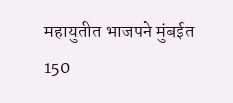महायुतीत भाजपने मुंबईत 150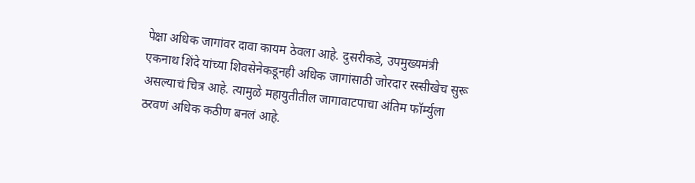पेक्षा अधिक जागांवर दावा कायम ठेवला आहे. दुसरीकडे, उपमुख्यमंत्री एकनाथ शिंदे यांच्या शिवसेनेकडूनही अधिक जागांसाठी जोरदार रस्सीखेच सुरू असल्याचं चित्र आहे. त्यामुळे महायुतीतील जागावाटपाचा अंतिम फॉर्म्युला ठरवणं अधिक कठीण बनलं आहे.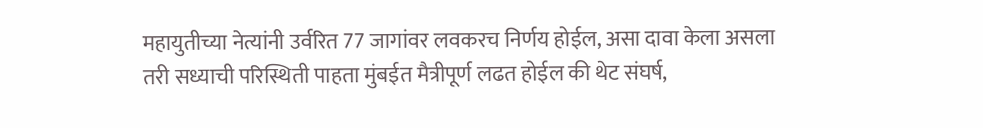महायुतीच्या नेत्यांनी उर्वरित 77 जागांवर लवकरच निर्णय होईल, असा दावा केला असला तरी सध्याची परिस्थिती पाहता मुंबईत मैत्रीपूर्ण लढत होईल की थेट संघर्ष,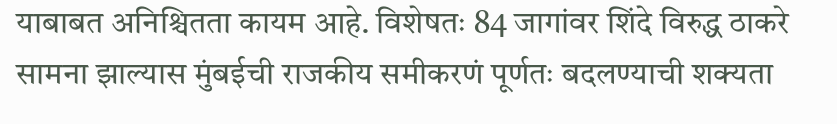याबाबत अनिश्चितता कायम आहे. विशेषतः 84 जागांवर शिंदे विरुद्ध ठाकरे सामना झाल्यास मुंबईची राजकीय समीकरणं पूर्णतः बदलण्याची शक्यता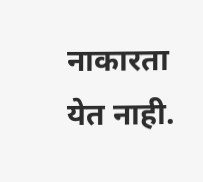नाकारता येत नाही.